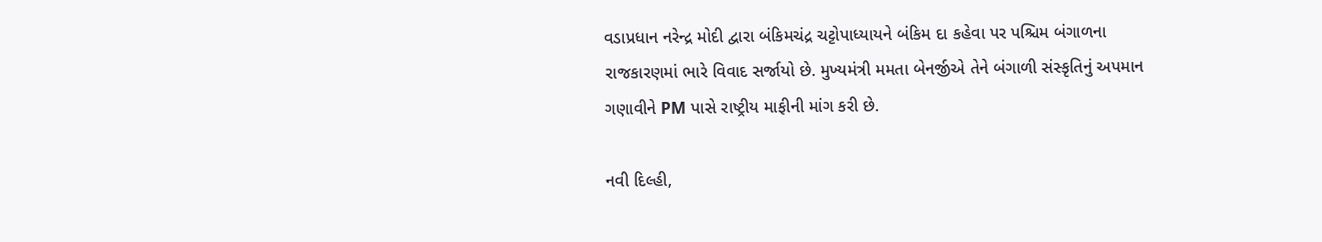વડાપ્રધાન નરેન્દ્ર મોદી દ્વારા બંકિમચંદ્ર ચટ્ટોપાધ્યાયને બંકિમ દા કહેવા પર પશ્ચિમ બંગાળના રાજકારણમાં ભારે વિવાદ સર્જાયો છે. મુખ્યમંત્રી મમતા બેનર્જીએ તેને બંગાળી સંસ્કૃતિનું અપમાન ગણાવીને PM પાસે રાષ્ટ્રીય માફીની માંગ કરી છે.

નવી દિલ્હી,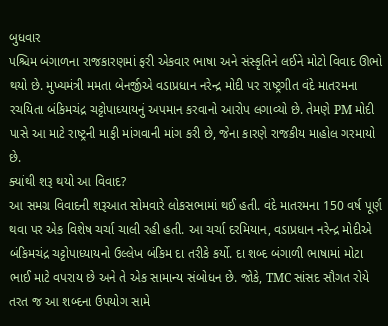બુધવાર
પશ્ચિમ બંગાળના રાજકારણમાં ફરી એકવાર ભાષા અને સંસ્કૃતિને લઈને મોટો વિવાદ ઊભો થયો છે. મુખ્યમંત્રી મમતા બેનર્જીએ વડાપ્રધાન નરેન્દ્ર મોદી પર રાષ્ટ્રગીત વંદે માતરમના રચયિતા બંકિમચંદ્ર ચટ્ટોપાધ્યાયનું અપમાન કરવાનો આરોપ લગાવ્યો છે. તેમણે PM મોદી પાસે આ માટે રાષ્ટ્રની માફી માંગવાની માંગ કરી છે, જેના કારણે રાજકીય માહોલ ગરમાયો છે.
ક્યાંથી શરૂ થયો આ વિવાદ?
આ સમગ્ર વિવાદની શરૂઆત સોમવારે લોકસભામાં થઈ હતી. વંદે માતરમના 150 વર્ષ પૂર્ણ થવા પર એક વિશેષ ચર્ચા ચાલી રહી હતી. આ ચર્ચા દરમિયાન, વડાપ્રધાન નરેન્દ્ર મોદીએ બંકિમચંદ્ર ચટ્ટોપાધ્યાયનો ઉલ્લેખ બંકિમ દા તરીકે કર્યો. દા શબ્દ બંગાળી ભાષામાં મોટા ભાઈ માટે વપરાય છે અને તે એક સામાન્ય સંબોધન છે. જોકે, TMC સાંસદ સૌગત રોયે તરત જ આ શબ્દના ઉપયોગ સામે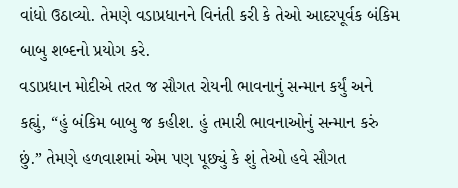વાંધો ઉઠાવ્યો. તેમણે વડાપ્રધાનને વિનંતી કરી કે તેઓ આદરપૂર્વક બંકિમ બાબુ શબ્દનો પ્રયોગ કરે.
વડાપ્રધાન મોદીએ તરત જ સૌગત રોયની ભાવનાનું સન્માન કર્યું અને કહ્યું, “હું બંકિમ બાબુ જ કહીશ. હું તમારી ભાવનાઓનું સન્માન કરું છું.” તેમણે હળવાશમાં એમ પણ પૂછ્યું કે શું તેઓ હવે સૌગત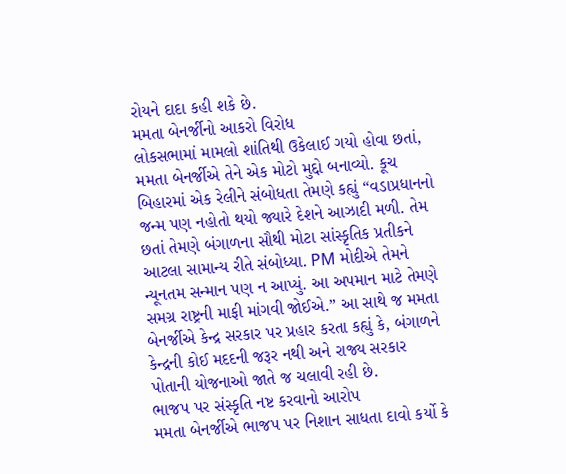રોયને દાદા કહી શકે છે.
મમતા બેનર્જીનો આકરો વિરોધ
લોકસભામાં મામલો શાંતિથી ઉકેલાઈ ગયો હોવા છતાં, મમતા બેનર્જીએ તેને એક મોટો મુદ્દો બનાવ્યો. કૂચ બિહારમાં એક રેલીને સંબોધતા તેમણે કહ્યું “વડાપ્રધાનનો જન્મ પણ નહોતો થયો જ્યારે દેશને આઝાદી મળી. તેમ છતાં તેમણે બંગાળના સૌથી મોટા સાંસ્કૃતિક પ્રતીકને આટલા સામાન્ય રીતે સંબોધ્યા. PM મોદીએ તેમને ન્યૂનતમ સન્માન પણ ન આપ્યું. આ અપમાન માટે તેમણે સમગ્ર રાષ્ટ્રની માફી માંગવી જોઈએ.” આ સાથે જ મમતા બેનર્જીએ કેન્દ્ર સરકાર પર પ્રહાર કરતા કહ્યું કે, બંગાળને કેન્દ્રની કોઈ મદદની જરૂર નથી અને રાજ્ય સરકાર પોતાની યોજનાઓ જાતે જ ચલાવી રહી છે.
ભાજપ પર સંસ્કૃતિ નષ્ટ કરવાનો આરોપ
મમતા બેનર્જીએ ભાજપ પર નિશાન સાધતા દાવો કર્યો કે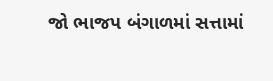જો ભાજપ બંગાળમાં સત્તામાં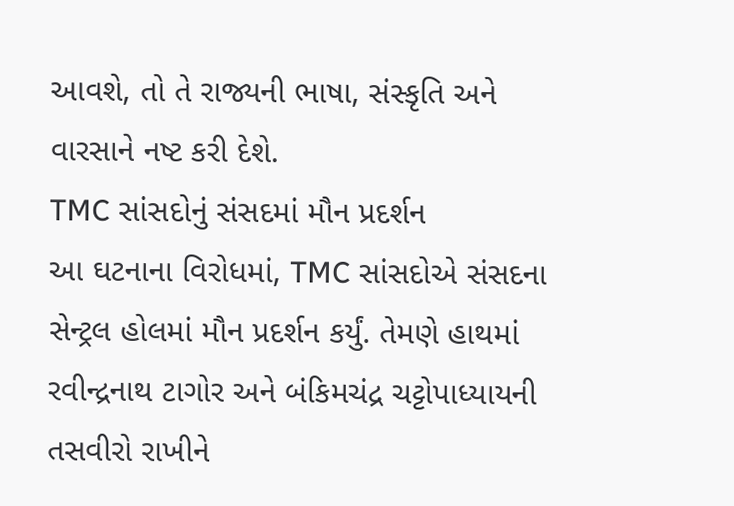આવશે, તો તે રાજ્યની ભાષા, સંસ્કૃતિ અને વારસાને નષ્ટ કરી દેશે.
TMC સાંસદોનું સંસદમાં મૌન પ્રદર્શન
આ ઘટનાના વિરોધમાં, TMC સાંસદોએ સંસદના સેન્ટ્રલ હોલમાં મૌન પ્રદર્શન કર્યું. તેમણે હાથમાં રવીન્દ્રનાથ ટાગોર અને બંકિમચંદ્ર ચટ્ટોપાધ્યાયની તસવીરો રાખીને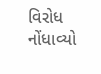વિરોધ નોંધાવ્યો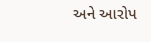અને આરોપ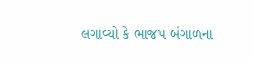લગાવ્યો કે ભાજપ બંગાળના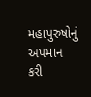મહાપુરુષોનું અપમાન કરી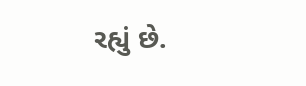રહ્યું છે.